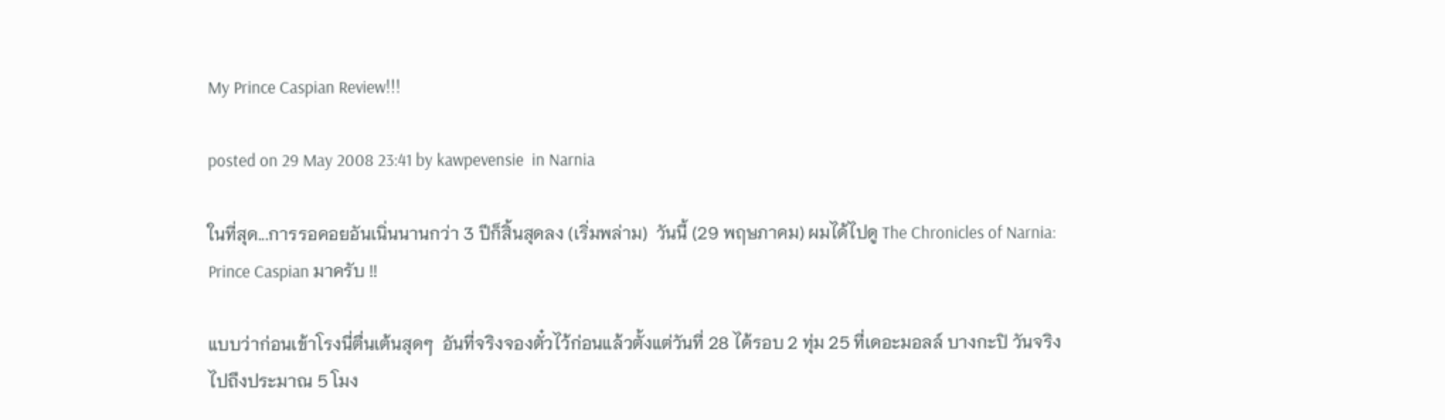My Prince Caspian Review!!!

posted on 29 May 2008 23:41 by kawpevensie  in Narnia

ในที่สุด...การรอคอยอันเนิ่นนานกว่า 3 ปีก็สิ้นสุดลง (เริ่มพล่าม)  วันนี้ (29 พฤษภาคม) ผมได้ไปดู The Chronicles of Narnia: Prince Caspian มาครับ !!

แบบว่าก่อนเข้าโรงนี่ตื่นเต้นสุดๆ  อันที่จริงจองตั๋วไว้ก่อนแล้วตั้งแต่วันที่ 28 ได้รอบ 2 ทุ่ม 25 ที่เดอะมอลล์ บางกะปิ วันจริงไปถึงประมาณ 5 โมง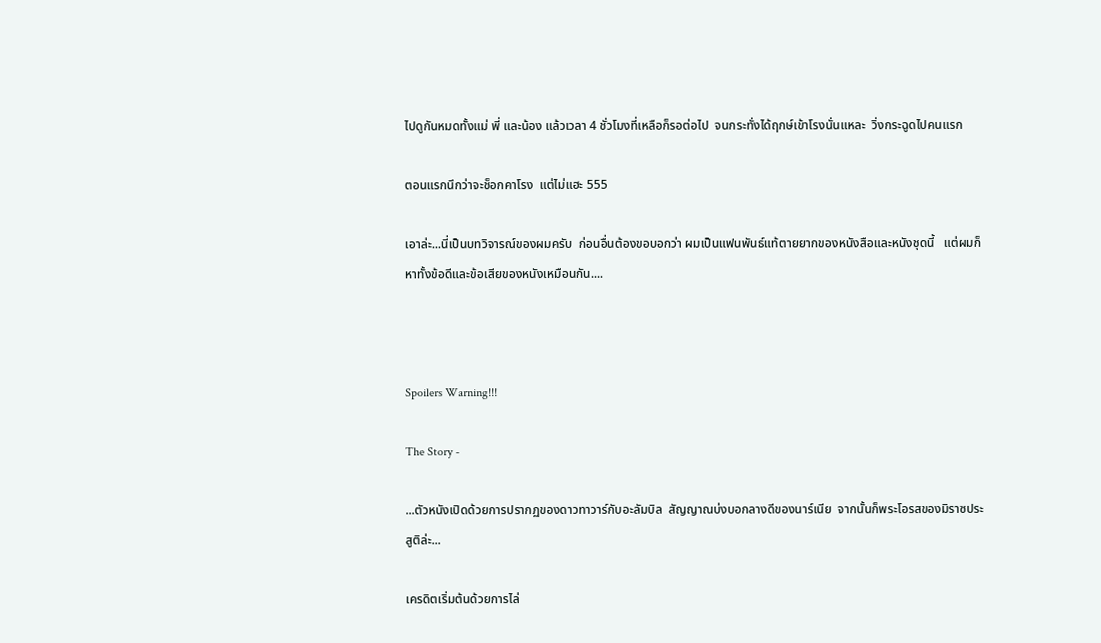ไปดูกันหมดทั้งแม่ พี่ และน้อง แล้วเวลา 4 ชั่วโมงที่เหลือก็รอต่อไป  จนกระทั่งได้ฤกษ์เข้าโรงนั่นแหละ  วิ่งกระฉูดไปคนแรก

ตอนแรกนึกว่าจะช็อกคาโรง  แต่ไม่แฮะ 555

เอาล่ะ...นี่เป็นบทวิจารณ์ของผมครับ  ก่อนอื่นต้องขอบอกว่า ผมเป็นแฟนพันธ์แท้ตายยากของหนังสือและหนังชุดนี้   แต่ผมก็หาทั้งข้อดีและข้อเสียของหนังเหมือนกัน....



Spoilers Warning!!!

The Story -

...ตัวหนังเปิดด้วยการปรากฏของดาวทาวาร์กับอะลัมบิล  สัญญาณบ่งบอกลางดีของนาร์เนีย  จากนั้นก็พระโอรสของมิราซประสูติล่ะ...

เครดิตเริ่มต้นด้วยการไล่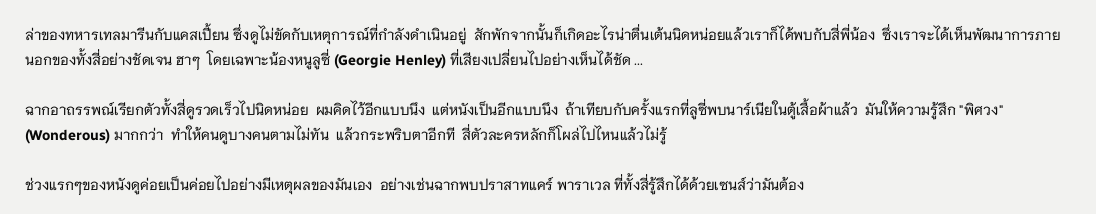ล่าของทหารเทลมารีนกับแคสเปี้ยน ซึ่งดูไม่ขัดกับเหตุการณ์ที่กำลังดำเนินอยู่  สักพักจากนั้นก็เกิดอะไรน่าตื่นเต้นนิดหน่อยแล้วเราก็ได้พบกับสี่พี่น้อง  ซึ่งเราจะได้เห็นพัฒนาการภายนอกของทั้งสี่อย่างชัดเจน ฮาๆ  โดยเฉพาะน้องหนูลูซี่ (Georgie Henley) ที่เสียงเปลี่ยนไปอย่างเห็นได้ชัด ...

ฉากอาถรรพณ์เรียกตัวทั้งสี่ดูรวดเร็วไปนิดหน่อย  ผมคิดไว้อีกแบบนึง  แต่หนังเป็นอีกแบบนึง  ถ้าเทียบกับครั้งแรกที่ลูซี่พบนาร์เนียในตู้เสื้อผ้าแล้ว  มันให้ความรู้สึก "พิศวง" (Wonderous) มากกว่า  ทำให้คนดูบางคนตามไม่ทัน  แล้วกระพริบตาอีกที  สี่ตัวละครหลักก็โผล่ไปไหนแล้วไม่รู้

ช่วงแรกๆของหนังดูค่อยเป็นค่อยไปอย่างมีเหตุผลของมันเอง  อย่างเช่นฉากพบปราสาทแคร์ พาราเวล ที่ทั้งสี่รู้สึกได้ด้วยเซนส์ว่ามันต้อง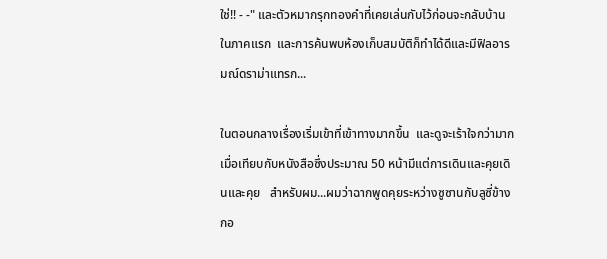ใช่!! - -" และตัวหมากรุกทองคำที่เคยเล่นกับไว้ก่อนจะกลับบ้านในภาคแรก  และการค้นพบห้องเก็บสมบัติก็ทำได้ดีและมีฟิลอารมณ์ดราม่าแทรก...

ในตอนกลางเรื่องเริ่มเข้าที่เข้าทางมากขึ้น  และดูจะเร้าใจกว่ามากเมื่อเทียบกับหนังสือซึ่งประมาณ 50 หน้ามีแต่การเดินและคุยเดินและคุย   สำหรับผม...ผมว่าฉากพูดคุยระหว่างซูซานกับลูซี่ข้างกอ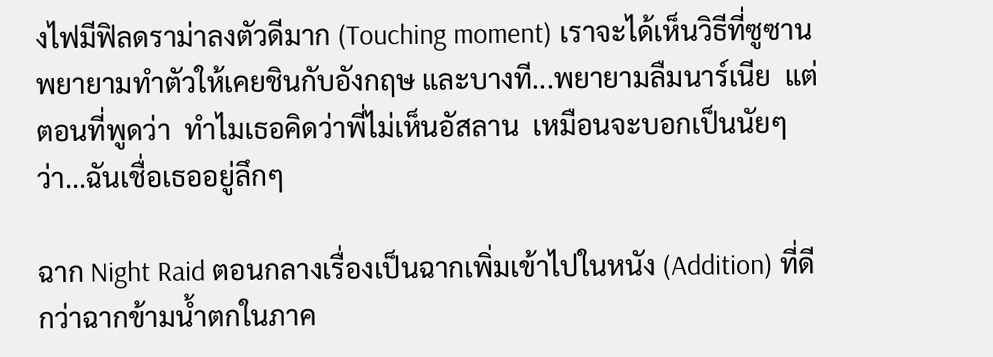งไฟมีฟิลดราม่าลงตัวดีมาก (Touching moment) เราจะได้เห็นวิธีที่ซูซานพยายามทำตัวให้เคยชินกับอังกฤษ และบางที...พยายามลืมนาร์เนีย  แต่ตอนที่พูดว่า  ทำไมเธอคิดว่าพี่ไม่เห็นอัสลาน  เหมือนจะบอกเป็นนัยๆว่า...ฉันเชื่อเธออยู่ลึกๆ

ฉาก Night Raid ตอนกลางเรื่องเป็นฉากเพิ่มเข้าไปในหนัง (Addition) ที่ดีกว่าฉากข้ามน้ำตกในภาค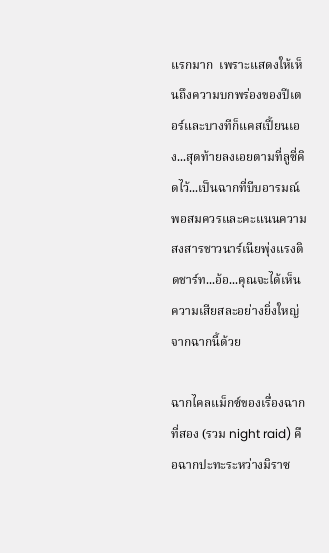แรกมาก  เพราะแสดงให้เห็นถึงความบกพร่องของปีเตอร์และบางทีก็แคสเปี้ยนเอง...สุดท้ายลงเอยตามที่ลูซี่คิดไว้...เป็นฉากที่บีบอารมณ์พอสมควรและคะแนนความสงสารชาวนาร์เนียพุ่งแรงติดชาร์ท...อ้อ...คุณจะได้เห็น ความเสียสละอย่างยิ่งใหญ่จากฉากนี้ด้วย

ฉากไคลแม็กซ์ของเรื่องฉากที่สอง (รวม night raid) คือฉากปะทะระหว่างมิราซ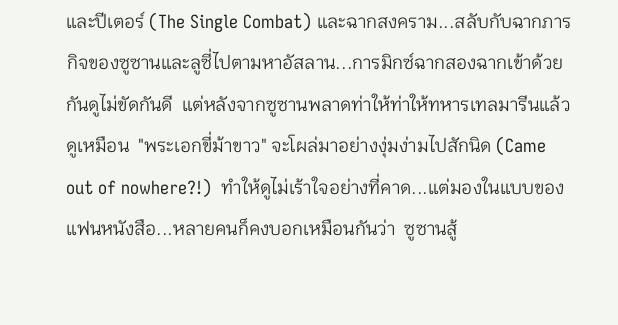และปีเตอร์ (The Single Combat) และฉากสงคราม...สลับกับฉากภารกิจของซูซานและลูซี่ไปตามหาอัสลาน...การมิกซ์ฉากสองฉากเข้าด้วยกันดูไม่ขัดกันดี  แต่หลังจากซูซานพลาดท่าให้ท่าให้ทหารเทลมารีนแล้ว  ดูเหมือน  "พระเอกขี่ม้าขาว" จะโผล่มาอย่างงุ่มง่ามไปสักนิด (Came out of nowhere?!)  ทำให้ดูไม่เร้าใจอย่างที่คาด...แต่มองในแบบของแฟนหนังสือ...หลายคนก็คงบอกเหมือนกันว่า  ซูซานสู้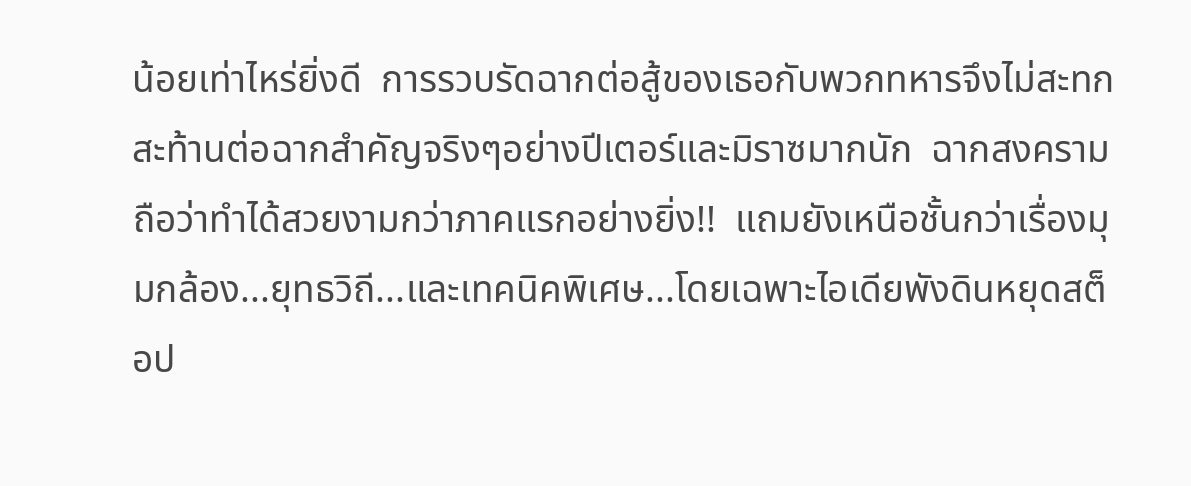น้อยเท่าไหร่ยิ่งดี  การรวบรัดฉากต่อสู้ของเธอกับพวกทหารจึงไม่สะทกสะท้านต่อฉากสำคัญจริงๆอย่างปีเตอร์และมิราซมากนัก  ฉากสงครามถือว่าทำได้สวยงามกว่าภาคแรกอย่างยิ่ง!!  แถมยังเหนือชั้นกว่าเรื่องมุมกล้อง...ยุทธวิถี...และเทคนิคพิเศษ...โดยเฉพาะไอเดียพังดินหยุดสต็อป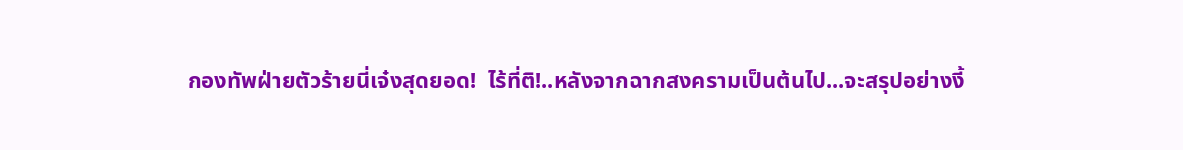กองทัพฝ่ายตัวร้ายนี่เจ๋งสุดยอด!  ไร้ที่ติ!..หลังจากฉากสงครามเป็นต้นไป...จะสรุปอย่างงี้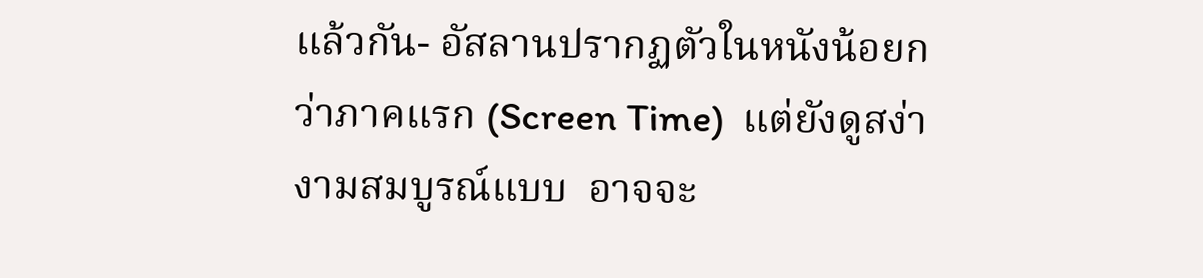แล้วกัน- อัสลานปรากฏตัวในหนังน้อยกว่าภาคแรก (Screen Time)  แต่ยังดูสง่างามสมบูรณ์แบบ  อาจจะ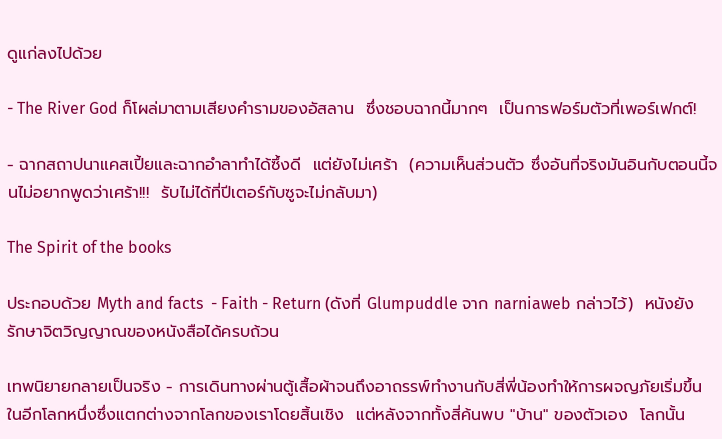ดูแก่ลงไปด้วย

- The River God ก็โผล่มาตามเสียงคำรามของอัสลาน  ซึ่งชอบฉากนี้มากๆ  เป็นการฟอร์มตัวที่เพอร์เฟกต์!

- ฉากสถาปนาแคสเปี้ยและฉากอำลาทำได้ซึ้งดี  แต่ยังไม่เศร้า  (ความเห็นส่วนตัว ซึ่งอันที่จริงมันอินกับตอนนี้จนไม่อยากพูดว่าเศร้า!!!  รับไม่ได้ที่ปีเตอร์กับซูจะไม่กลับมา)

The Spirit of the books

ประกอบด้วย Myth and facts  - Faith - Return (ดังที่ Glumpuddle จาก narniaweb กล่าวไว้)  หนังยังรักษาจิตวิญญาณของหนังสือได้ครบถ้วน

เทพนิยายกลายเป็นจริง - การเดินทางผ่านตู้เสื้อผ้าจนถึงอาถรรพ์ทำงานกับสี่พี่น้องทำให้การผจญภัยเริ่มขึ้น ในอีกโลกหนึ่งซึ่งแตกต่างจากโลกของเราโดยสิ้นเชิง  แต่หลังจากทั้งสี่ค้นพบ "บ้าน" ของตัวเอง  โลกนั้น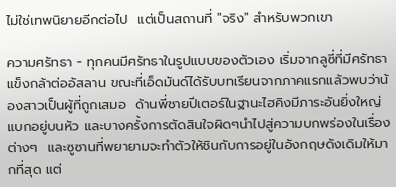ไม่ใช่เทพนิยายอีกต่อไป  แต่เป็นสถานที่ "จริง" สำหรับพวกเขา

ความศรัทธา - ทุกคนมีศรัทธาในรูปแบบของตัวเอง เริ่มจากลูซี่ที่มีศรัทธาแข็งกล้าต่ออัสลาน ขณะที่เอ็ดมันด์ได้รับบทเรียนจากภาคแรกแล้วพบว่าน้องสาวเป็นผู้ที่ถูกเสมอ  ด้านพี่ชายปีเตอร์ในฐานะไฮคิงมีภาระอันยิ่งใหญ่แบกอยู่บนหัว และบางครั้งการตัดสินใจผิดๆนำไปสู่ความบกพร่องในเรื่องต่างๆ  และซูซานที่พยายามจะทำตัวให้ชินกับการอยู่ในอังกฤษดังเดิมให้มากที่สุด แต่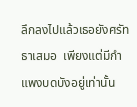ลึกลงไปแล้วเธอยังศรัทธาเสมอ  เพียงแต่มีกำแพงบดบังอยู่เท่านั้น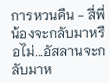การหวนคืน - สี่พี่น้องจะกลับมาหรือไม่...อัสลานจะกลับมาห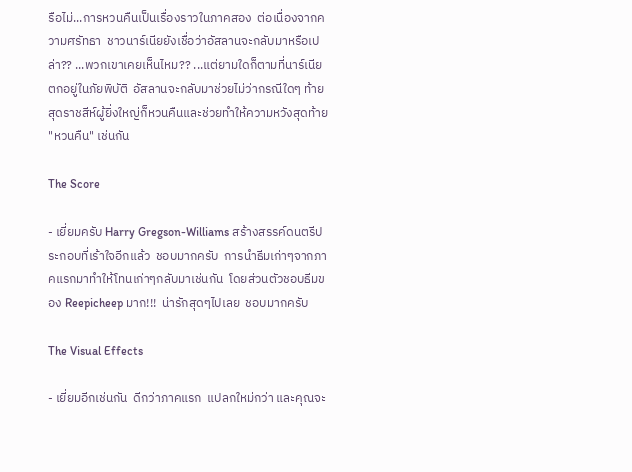รือไม่...การหวนคืนเป็นเรื่องราวในภาคสอง  ต่อเนื่องจากความศรัทธา  ชาวนาร์เนียยังเชื่อว่าอัสลานจะกลับมาหรือเปล่า?? ...พวกเขาเคยเห็นไหม?? ...แต่ยามใดก็ตามที่นาร์เนียตกอยู่ในภัยพิบัติ  อัสลานจะกลับมาช่วยไม่ว่ากรณีใดๆ ท้ายสุดราชสีห์ผู้ยิ่งใหญ่ก็หวนคืนและช่วยทำให้ความหวังสุดท้าย "หวนคืน" เช่นกัน

The Score

- เยี่ยมครับ Harry Gregson-Williams สร้างสรรค์ดนตรีประกอบที่เร้าใจอีกแล้ว  ชอบมากครับ  การนำธีมเก่าๆจากภาคแรกมาทำให้โทนเก่าๆกลับมาเช่นกัน  โดยส่วนตัวชอบธีมของ Reepicheep มาก!!!  น่ารักสุดๆไปเลย  ชอบมากครับ

The Visual Effects

- เยี่ยมอีกเช่นกัน  ดีกว่าภาคแรก  แปลกใหม่กว่า และคุณจะ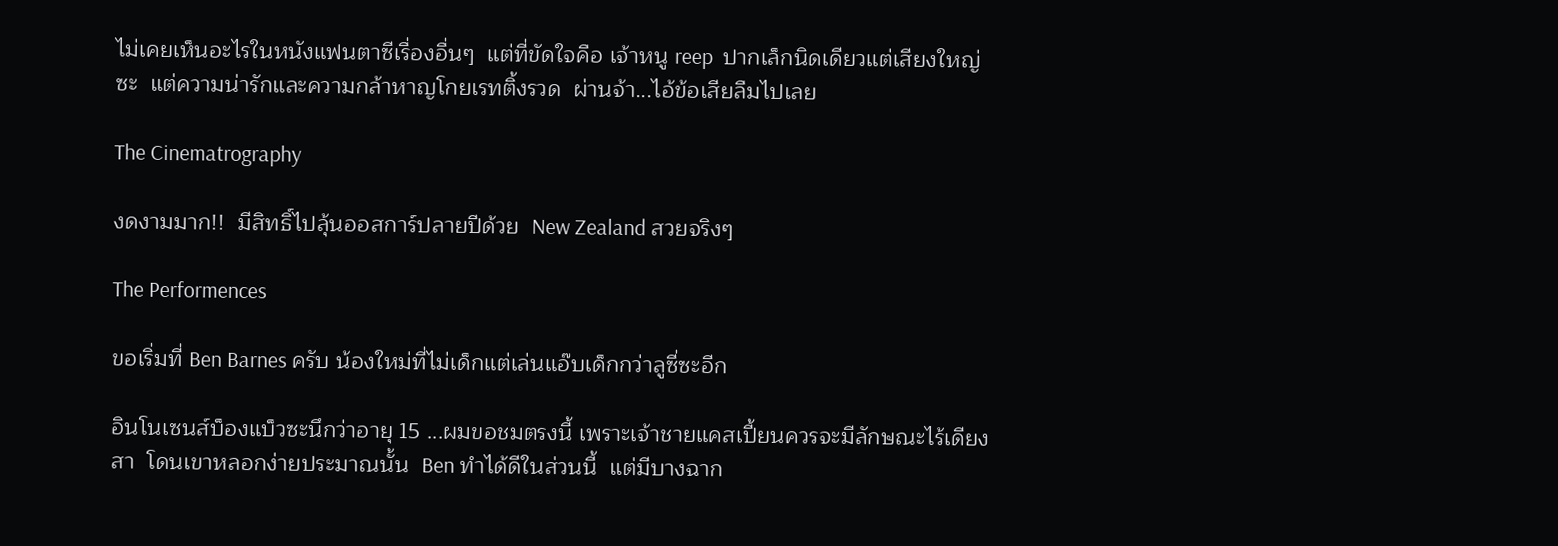ไม่เคยเห็นอะไรในหนังแฟนตาซีเรื่องอื่นๆ  แต่ที่ขัดใจคือ เจ้าหนู reep  ปากเล็กนิดเดียวแต่เสียงใหญ่ซะ  แต่ความน่ารักและความกล้าหาญโกยเรทติ้งรวด  ผ่านจ้า...ไอ้ข้อเสียลืมไปเลย

The Cinematrography

งดงามมาก!!  มีสิทธิ์ไปลุ้นออสการ์ปลายปีด้วย  New Zealand สวยจริงๆ

The Performences

ขอเริ่มที่ Ben Barnes ครับ น้องใหม่ที่ไม่เด็กแต่เล่นแอ๊บเด็กกว่าลูซี่ซะอีก

อินโนเซนส์บ็องแบ็วซะนึกว่าอายุ 15 ...ผมขอชมตรงนี้ เพราะเจ้าชายแคสเปี้ยนควรจะมีลักษณะไร้เดียงสา  โดนเขาหลอกง่ายประมาณนั้น  Ben ทำได้ดีในส่วนนี้  แต่มีบางฉาก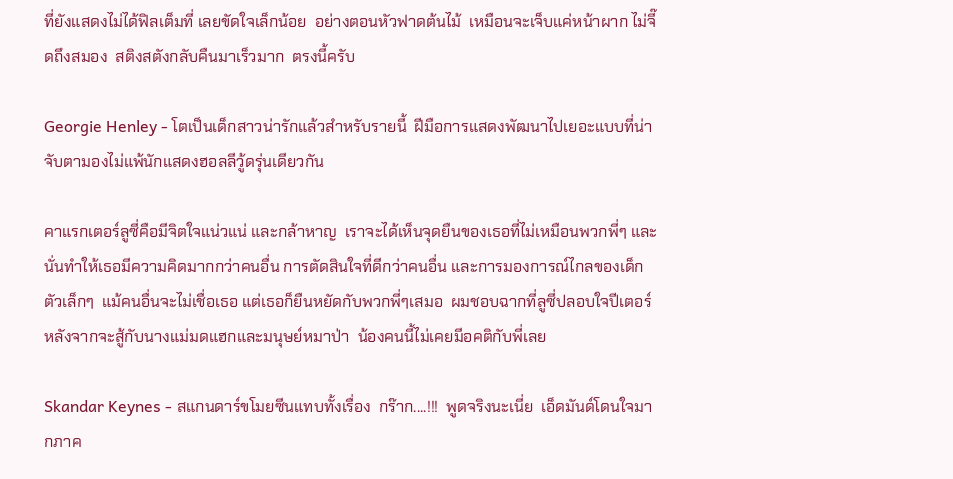ที่ยังแสดงไม่ได้ฟิลเต็มที่ เลยขัดใจเล็กน้อย  อย่างตอนหัวฟาดต้นไม้  เหมือนจะเจ็บแค่หน้าผาก ไม่จี๊ดถึงสมอง  สติงสตังกลับคืนมาเร็วมาก  ตรงนี้ครับ

Georgie Henley - โตเป็นเด็กสาวน่ารักแล้วสำหรับรายนี้  ฝีมือการแสดงพัฒนาไปเยอะแบบที่น่าจับตามองไม่แพ้นักแสดงฮอลลีวู้ดรุ่นเดียวกัน

คาแรกเตอร์ลูซี่คือมีจิตใจแน่วแน่ และกล้าหาญ  เราจะได้เห็นจุดยืนของเธอที่ไม่เหมือนพวกพี่ๆ และนั่นทำให้เธอมีความคิดมากกว่าคนอื่น การตัดสินใจที่ดีกว่าคนอื่น และการมองการณ์ไกลของเด็กตัวเล็กๆ  แม้คนอื่นจะไม่เชื่อเธอ แต่เธอก็ยืนหยัดกับพวกพี่ๆเสมอ  ผมชอบฉากที่ลูซี่ปลอบใจปีเตอร์หลังจากจะสู้กับนางแม่มดแฮกและมนุษย์หมาป่า  น้องคนนี้ไม่เคยมีอคติกับพี่เลย

Skandar Keynes - สแกนดาร์ขโมยซีนแทบทั้งเรื่อง  กร๊าก....!!!  พูดจริงนะเนี่ย  เอ็ดมันด์โดนใจมากภาค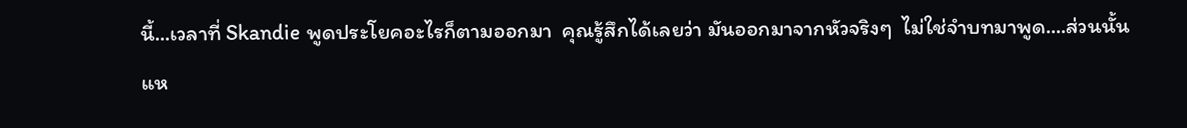นี้...เวลาที่ Skandie พูดประโยคอะไรก็ตามออกมา  คุณรู้สึกได้เลยว่า มันออกมาจากหัวจริงๆ  ไม่ใช่จำบทมาพูด....ส่วนนั้นแห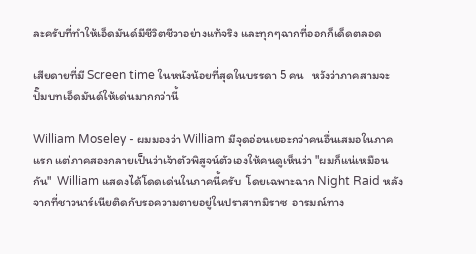ละครับที่ทำให้เอ็ดมันด์มีชีวิตชีวาอย่างแท้จริง และทุกๆฉากที่ออกก็เด็ดตลอด

เสียดายที่มี Screen time ในหนังน้อยที่สุดในบรรดา 5 คน   หวังว่าภาคสามจะปั๊มบทเอ็ดมันด์ให้เด่นมากกว่านี้

William Moseley - ผมมองว่า William มีจุดอ่อนเยอะกว่าคนอื่นเสมอในภาคแรก แต่ภาคสองกลายเป็นว่าเจ้าตัวพิสูจน์ตัวเองให้คนดูเห็นว่า "ผมก็แน่เหมือนกัน"  William แสดงได้โดดเด่นในภาคนี้ครับ  โดยเฉพาะฉาก Night Raid หลังจากที่ชาวนาร์เนียติดกับรอความตายอยู่ในปราสาทมิราซ  อารมณ์ทาง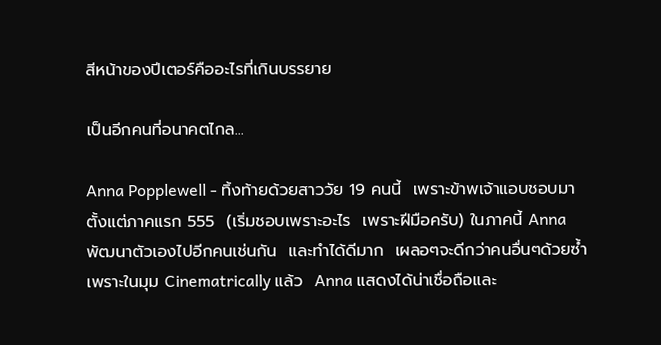สีหน้าของปีเตอร์คืออะไรที่เกินบรรยาย

เป็นอีกคนที่อนาคตไกล...

Anna Popplewell - ทิ้งท้ายด้วยสาววัย 19 คนนี้  เพราะข้าพเจ้าแอบชอบมาตั้งแต่ภาคแรก 555  (เริ่มชอบเพราะอะไร  เพราะฝีมือครับ) ในภาคนี้ Anna พัฒนาตัวเองไปอีกคนเช่นกัน  และทำได้ดีมาก  เผลอๆจะดีกว่าคนอื่นๆด้วยซ้ำ  เพราะในมุม Cinematrically แล้ว  Anna แสดงได้น่าเชื่อถือและ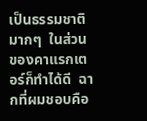เป็นธรรมชาติมากๆ  ในส่วนของคาแรกเตอร์ก็ทำได้ดี  ฉากที่ผมชอบคือ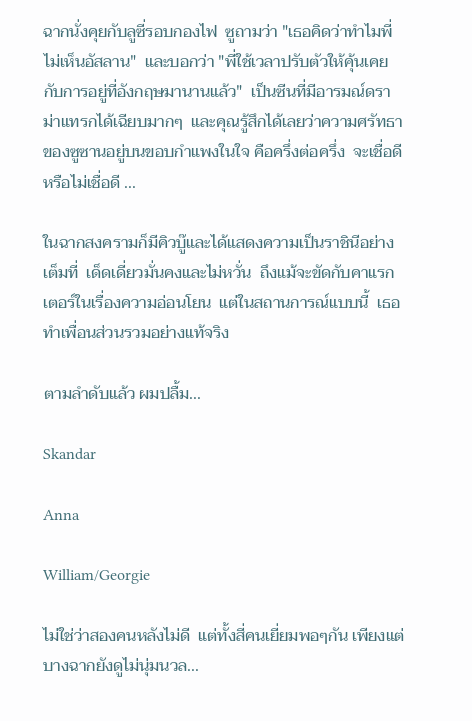ฉากนั่งคุยกับลูซี่รอบกองไฟ  ซูถามว่า "เธอคิดว่าทำไมพี่ไม่เห็นอัสลาน"  และบอกว่า "พี่ใช้เวลาปรับตัวให้คุ้นเคยกับการอยู่ที่อังกฤษมานานแล้ว"  เป็นซีนที่มีอารมณ์ดราม่าแทรกได้เฉียบมากๆ  และคุณรู้สึกได้เลยว่าความศรัทธาของซูซานอยู่บนขอบกำแพงในใจ คือครึ่งต่อครึ่ง  จะเชื่อดีหรือไม่เชื่อดี ...

ในฉากสงครามก็มีคิวบู๊และได้แสดงความเป็นราชินีอย่างเต็มที่  เด็ดเดี่ยวมั่นคงและไม่หวั่น  ถึงแม้จะขัดกับคาแรกเตอร์ในเรื่องความอ่อนโยน  แต่ในสถานการณ์แบบนี้  เธอทำเพื่อนส่วนรวมอย่างแท้จริง

ตามลำดับแล้ว ผมปลื้ม...

Skandar

Anna

William/Georgie

ไม่ใช่ว่าสองคนหลังไม่ดี  แต่ทั้งสี่คนเยี่ยมพอๆกัน เพียงแต่บางฉากยังดูไม่นุ่มนวล...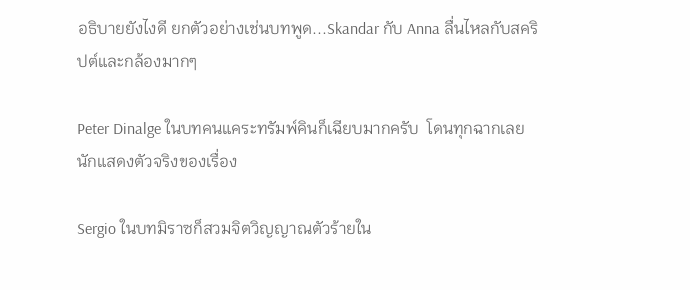อธิบายยังไงดี ยกตัวอย่างเช่นบทพูด...Skandar กับ Anna ลื่นไหลกับสคริปต์และกล้องมากๆ

Peter Dinalge ในบทคนแคระทรัมพ์คินก็เฉียบมากครับ  โดนทุกฉากเลย  นักแสดงตัวจริงของเรื่อง

Sergio ในบทมิราซก็สวมจิตวิญญาณตัวร้ายใน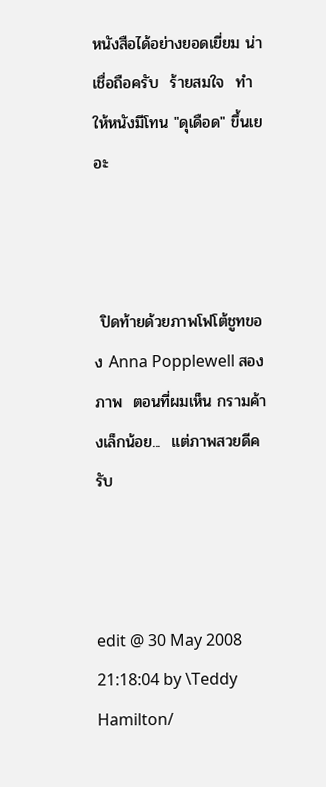หนังสือได้อย่างยอดเยี่ยม น่าเชื่อถือครับ  ร้ายสมใจ  ทำให้หนังมีโทน "ดุเดือด" ขึ้นเยอะ



 ปิดท้ายด้วยภาพโฟโต้ชูทของ Anna Popplewell สองภาพ  ตอนที่ผมเห็น กรามค้างเล็กน้อย...  แต่ภาพสวยดีครับ



edit @ 30 May 2008 21:18:04 by \Teddy Hamilton/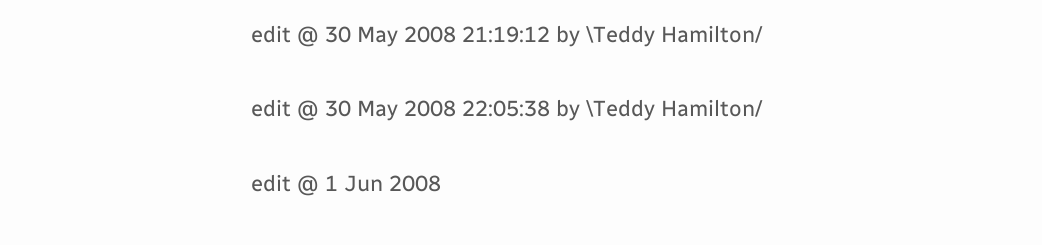edit @ 30 May 2008 21:19:12 by \Teddy Hamilton/

edit @ 30 May 2008 22:05:38 by \Teddy Hamilton/

edit @ 1 Jun 2008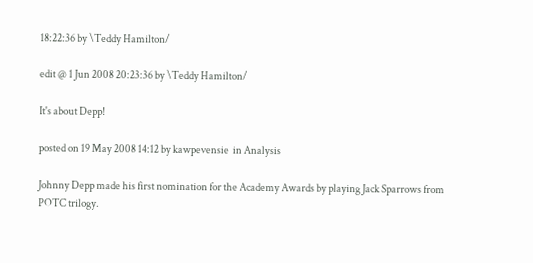18:22:36 by \Teddy Hamilton/

edit @ 1 Jun 2008 20:23:36 by \Teddy Hamilton/

It's about Depp!

posted on 19 May 2008 14:12 by kawpevensie  in Analysis

Johnny Depp made his first nomination for the Academy Awards by playing Jack Sparrows from POTC trilogy.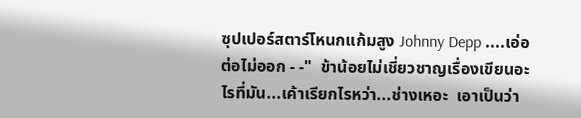ซุปเปอร์สตาร์โหนกแก้มสูง Johnny Depp ....เอ่อ ต่อไม่ออก - -"  ข้าน้อยไม่เชี่ยวชาญเรื่องเขียนอะไรที่มัน...เค้าเรียกไรหว่า...ช่างเหอะ  เอาเป็นว่า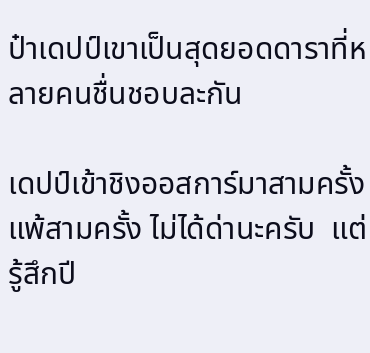ป๋าเดปป์เขาเป็นสุดยอดดาราที่หลายคนชื่นชอบละกัน

เดปป์เข้าชิงออสการ์มาสามครั้ง  แพ้สามครั้ง ไม่ได้ด่านะครับ  แต่รู้สึกปี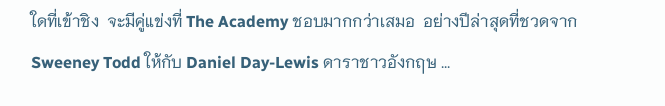ใดที่เข้าชิง  จะมีคู่แข่งที่ The Academy ชอบมากกว่าเสมอ  อย่างปีล่าสุดที่ชวดจาก Sweeney Todd ให้กับ Daniel Day-Lewis ดาราชาวอังกฤษ ...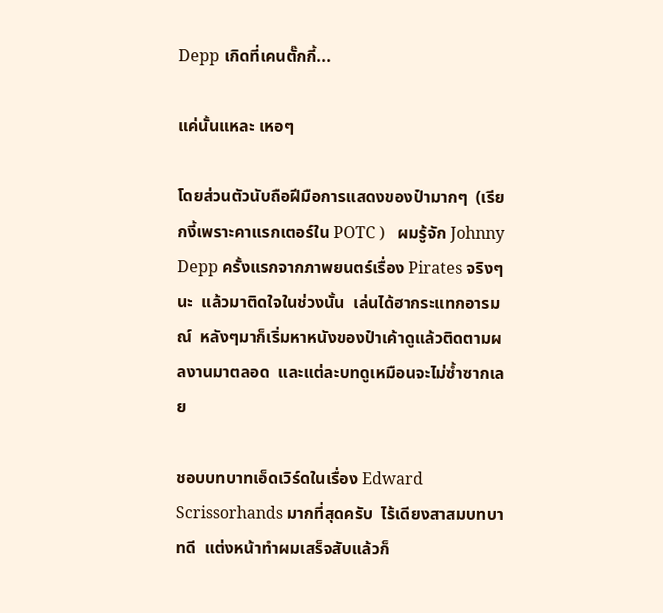Depp เกิดที่เคนตั๊กกี้...

แค่นั้นแหละ เหอๆ

โดยส่วนตัวนับถือฝีมือการแสดงของป๋ามากๆ  (เรียกงี้เพราะคาแรกเตอร์ใน POTC )   ผมรู้จัก Johnny Depp ครั้งแรกจากภาพยนตร์เรื่อง Pirates จริงๆนะ  แล้วมาติดใจในช่วงนั้น  เล่นได้ฮากระแทกอารมณ์  หลังๆมาก็เริ่มหาหนังของป๋าเค้าดูแล้วติดตามผลงานมาตลอด  และแต่ละบทดูเหมือนจะไม่ซ้ำซากเลย

ชอบบทบาทเอ็ดเวิร์ดในเรื่อง Edward Scrissorhands มากที่สุดครับ  ไร้เดียงสาสมบทบาทดี  แต่งหน้าทำผมเสร็จสับแล้วก็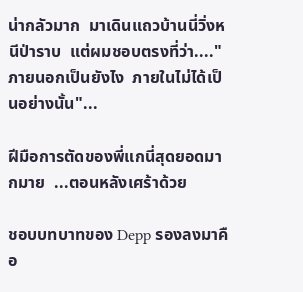น่ากลัวมาก  มาเดินแถวบ้านนี่วิ่งหนีป่าราบ  แต่ผมชอบตรงที่ว่า...."ภายนอกเป็นยังไง  ภายในไม่ได้เป็นอย่างนั้น"...

ฝีมือการตัดของพี่แกนี่สุดยอดมากมาย  ...ตอนหลังเศร้าด้วย

ชอบบทบาทของ Depp รองลงมาคือ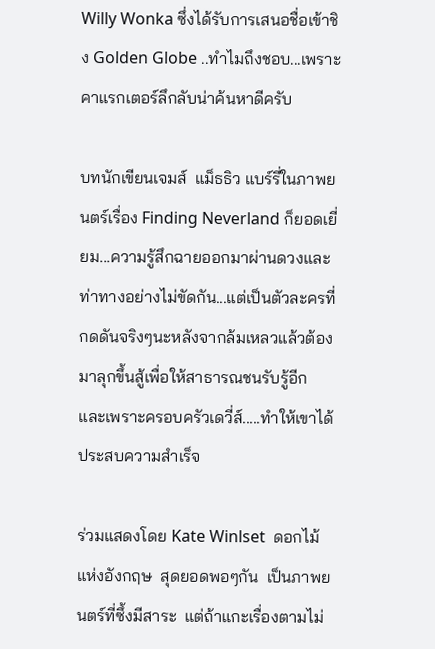Willy Wonka ซึ่งได้รับการเสนอชื่อเข้าชิง Golden Globe ..ทำไมถึงชอบ...เพราะคาแรกเตอร์ลึกลับน่าค้นหาดีครับ

บทนักเขียนเจมส์  แม็ธธิว แบร์รี่ในภาพยนตร์เรื่อง Finding Neverland ก็ยอดเยี่ยม...ความรู้สึกฉายออกมาผ่านดวงและท่าทางอย่างไม่ขัดกัน...แต่เป็นตัวละครที่กดดันจริงๆนะหลังจากล้มเหลวแล้วต้องมาลุกขึ้นสู้เพื่อให้สาธารณชนรับรู้อีก  และเพราะครอบครัวเดวี่ส์.....ทำให้เขาได้ประสบความสำเร็จ

ร่วมแสดงโดย Kate Winlset  ดอกไม้แห่งอังกฤษ  สุดยอดพอๆกัน  เป็นภาพยนตร์ที่ซึ้งมีสาระ  แต่ถ้าแกะเรื่องตามไม่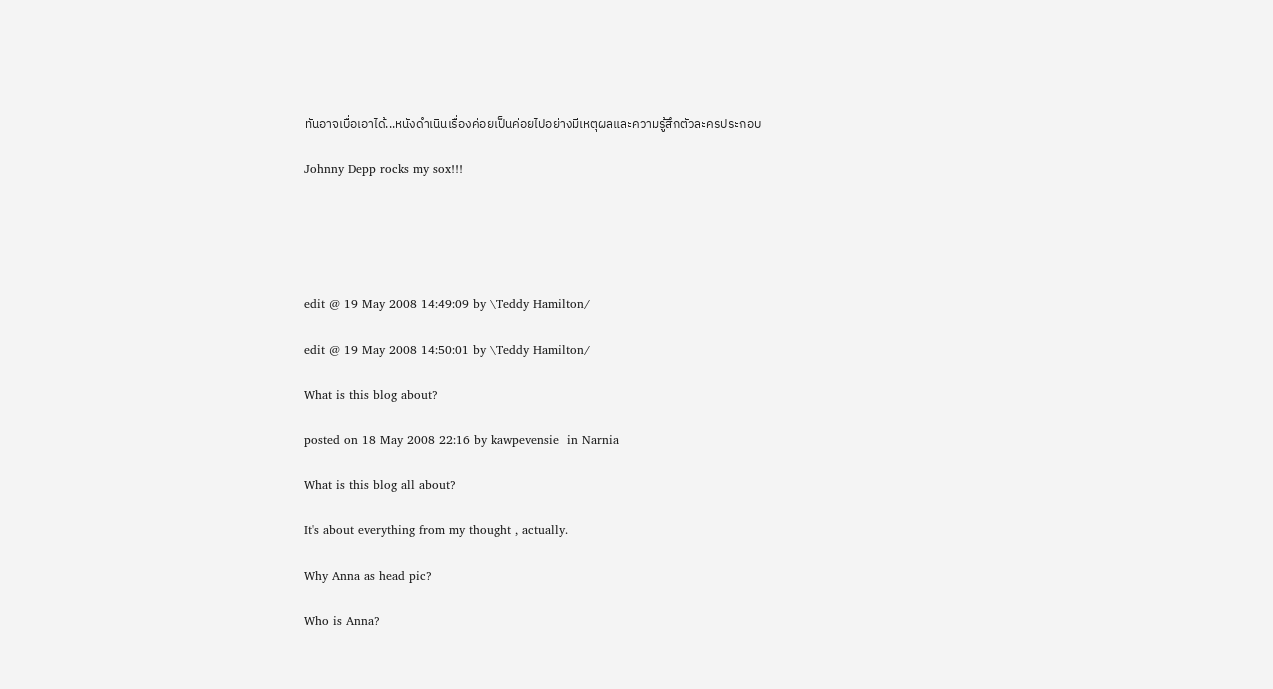ทันอาจเบื่อเอาได้...หนังดำเนินเรื่องค่อยเป็นค่อยไปอย่างมีเหตุผลและความรู้สึกตัวละครประกอบ

Johnny Depp rocks my sox!!!





edit @ 19 May 2008 14:49:09 by \Teddy Hamilton/

edit @ 19 May 2008 14:50:01 by \Teddy Hamilton/

What is this blog about?

posted on 18 May 2008 22:16 by kawpevensie  in Narnia

What is this blog all about?

It's about everything from my thought , actually.

Why Anna as head pic?

Who is Anna?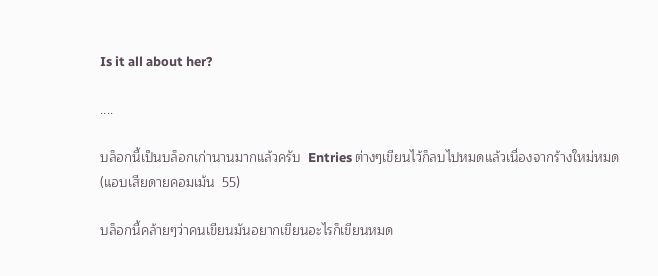Is it all about her?

....

บล็อกนี้เป็นบล็อกเก่านานมากแล้วครับ  Entries ต่างๆเขียนไว้ก็ลบไปหมดแล้วเนื่องจากร้างใหม่หมด  (แอบเสียดายคอมเม้น  55)

บล็อกนี้คล้ายๆว่าคนเขียนมันอยากเขียนอะไรก็เขียนหมด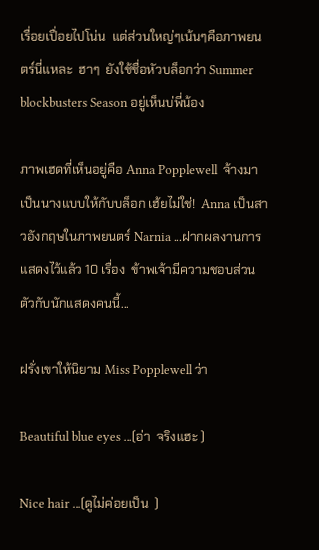เรื่อยเปื่อยไปโน่น  แต่ส่วนใหญ่ๆเน้นๆคือภาพยนตร์นี่แหละ  ฮาๆ  ยังใช้ชื่อหัวบล็อกว่า Summer blockbusters Season อยู่เห็นบ่พี่น้อง

ภาพเฮดที่เห็นอยู่คือ Anna Popplewell  จ้างมาเป็นนางแบบให้กับบล็อก เฮ้ยไม่ใช่!  Anna เป็นสาวอังกฤษในภาพยนตร์ Narnia ...ฝากผลงานการแสดงไว้แล้ว 10 เรื่อง  ข้าพเจ้ามีความชอบส่วนตัวกับนักแสดงคนนี้...

ฝรั่งเขาให้นิยาม Miss Popplewell ว่า

Beautiful blue eyes ...(อ่า  จริงแฮะ )

Nice hair ...(ดูไม่ค่อยเป็น  )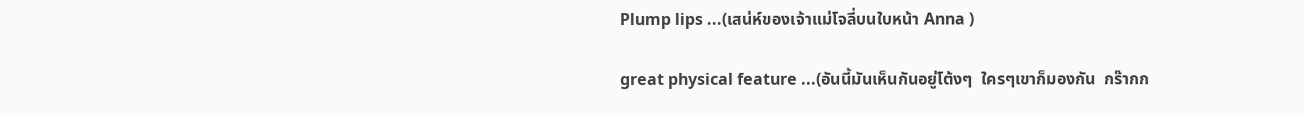Plump lips ...(เสน่ห์ของเจ้าแม่โจลี่บนใบหน้า Anna )

great physical feature ...(อันนี้มันเห็นกันอยู่โต้งๆ  ใครๆเขาก็มองกัน  กร๊ากก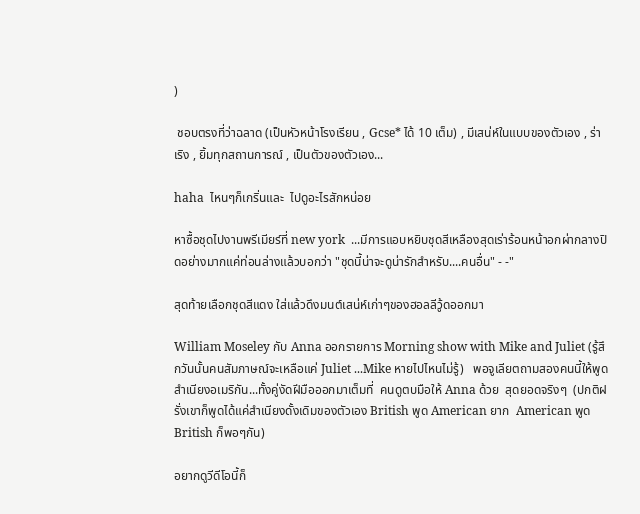)

 ชอบตรงที่ว่าฉลาด (เป็นหัวหน้าโรงเรียน , Gcse* ได้ 10 เต็ม) , มีเสน่ห์ในแบบของตัวเอง , ร่าเริง , ยิ้มทุกสถานการณ์ , เป็นตัวของตัวเอง...

haha  ไหนๆก็เกริ่นและ  ไปดูอะไรสักหน่อย

หาซื้อชุดไปงานพรีเมียร์ที่ new york  ...มีการแอบหยิบชุดสีเหลืองสุดเร่าร้อนหน้าอกผ่ากลางปิดอย่างมากแค่ท่อนล่างแล้วบอกว่า "ชุดนี้น่าจะดูน่ารักสำหรับ....คนอื่น" - -"

สุดท้ายเลือกชุดสีแดง ใส่แล้วดึงมนต์เสน่ห์เก่าๆของฮอลลีวู้ดออกมา

William Moseley กับ Anna ออกรายการ Morning show with Mike and Juliet (รู้สึกวันนั้นคนสัมภาษณ์จะเหลือแค่ Juliet ...Mike หายไปไหนไม่รู้)   พอจูเลียตถามสองคนนี้ให้พูดสำเนียงอเมริกัน...ทั้งคู่งัดฝีมือออกมาเต็มที่  คนดูตบมือให้ Anna ด้วย  สุดยอดจริงๆ  (ปกติฝรั่งเขาก็พูดได้แค่สำเนียงดั้งเดิมของตัวเอง British พูด American ยาก  American พูด British ก็พอๆกัน)

อยากดูวีดีโอนี้ก็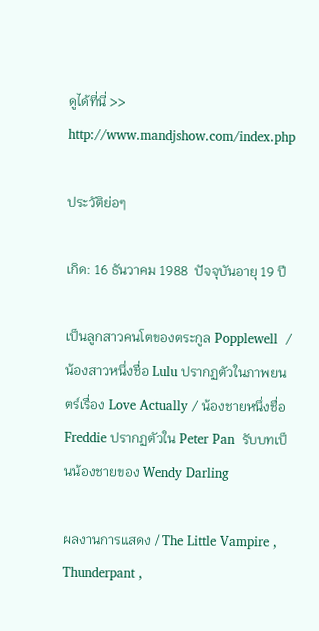ดูได้ที่นี่ >> http://www.mandjshow.com/index.php

ประวัติย่อๆ

เกิด: 16 ธันวาคม 1988  ปัจจุบันอายุ 19 ปี

เป็นลูกสาวคนโตของตระกูล Popplewell  /น้องสาวหนึ่งชื่อ Lulu ปรากฏตัวในภาพยนตร์เรื่อง Love Actually / น้องชายหนึ่งชื่อ Freddie ปรากฏตัวใน Peter Pan  รับบทเป็นน้องชายของ Wendy Darling

ผลงานการแสดง / The Little Vampire , Thunderpant ,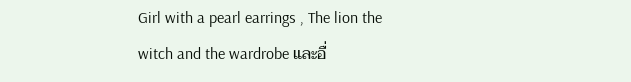Girl with a pearl earrings , The lion the witch and the wardrobe และอื่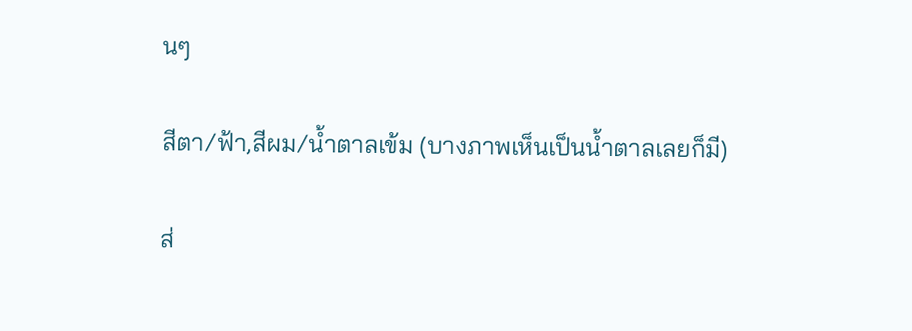นๆ

สีตา/ฟ้า,สีผม/น้ำตาลเข้ม (บางภาพเห็นเป็นน้ำตาลเลยก็มี)

ส่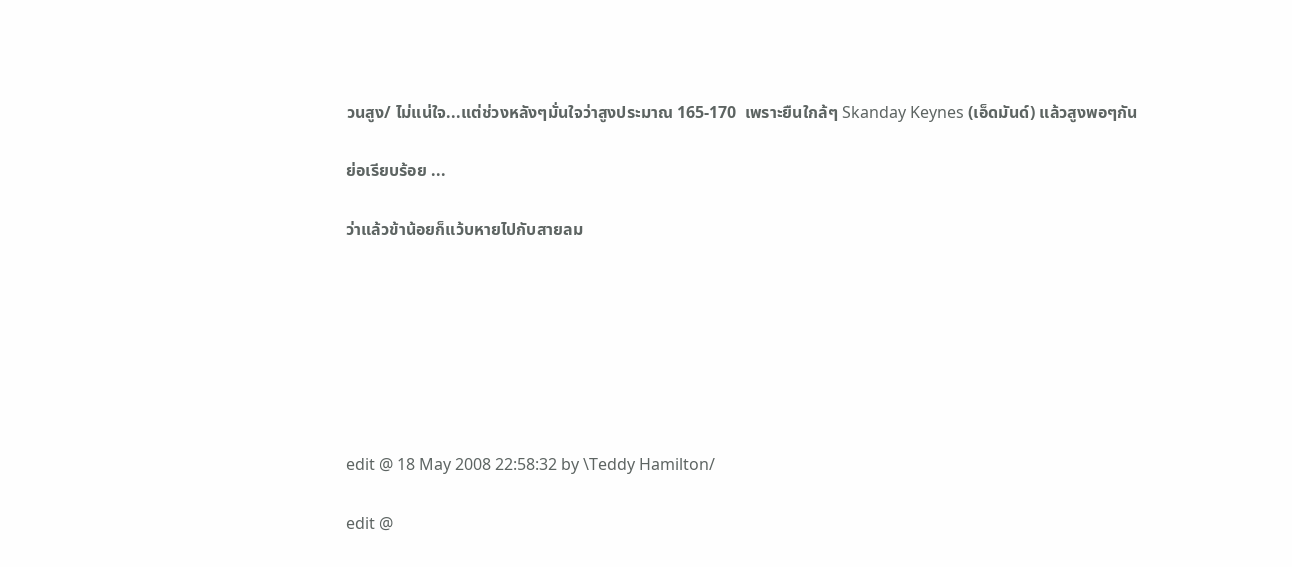วนสูง/ ไม่แน่ใจ...แต่ช่วงหลังๆมั่นใจว่าสูงประมาณ 165-170  เพราะยืนใกล้ๆ Skanday Keynes (เอ็ดมันด์) แล้วสูงพอๆกัน

ย่อเรียบร้อย ...

ว่าแล้วข้าน้อยก็แว้บหายไปกับสายลม







edit @ 18 May 2008 22:58:32 by \Teddy Hamilton/

edit @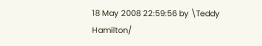18 May 2008 22:59:56 by \Teddy Hamilton/